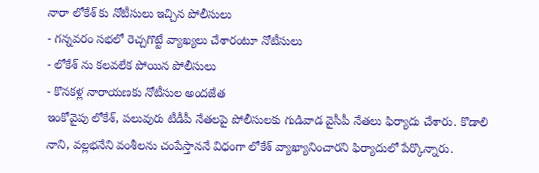నారా లోకేశ్ కు నోటీసులు ఇచ్చిన పోలీసులు
- గన్నవరం సభలో రెచ్చగొట్టే వ్యాఖ్యలు చేశారంటూ నోటీసులు
- లోకేశ్ ను కలవలేక పోయిన పోలీసులు
- కొనకళ్ల నారాయణకు నోటీసుల అందజేత
ఇంకోవైపు లోకేశ్, పలువురు టీడీపీ నేతలపై పోలీసులకు గుడివాడ వైసీపీ నేతలు ఫిర్యాదు చేశారు. కొడాలి నాని, వల్లభనేని వంశీలను చంపేస్తాననే విధంగా లోకేశ్ వ్యాఖ్యానించారని ఫిర్యాదులో పేర్కొన్నారు.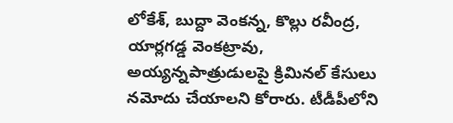లోకేశ్, బుద్దా వెంకన్న, కొల్లు రవీంద్ర, యార్లగడ్డ వెంకట్రావు, అయ్యన్నపాత్రుడులపై క్రిమినల్ కేసులు నమోదు చేయాలని కోరారు. టీడీపీలోని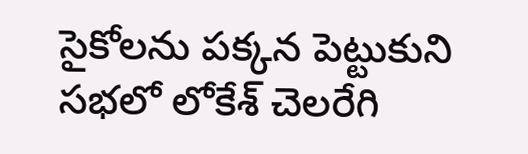సైకోలను పక్కన పెట్టుకుని సభలో లోకేశ్ చెలరేగి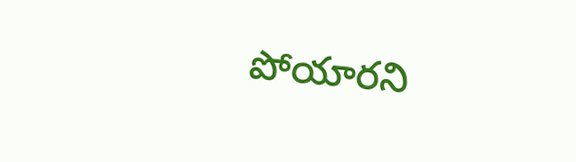పోయారని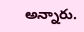అన్నారు.